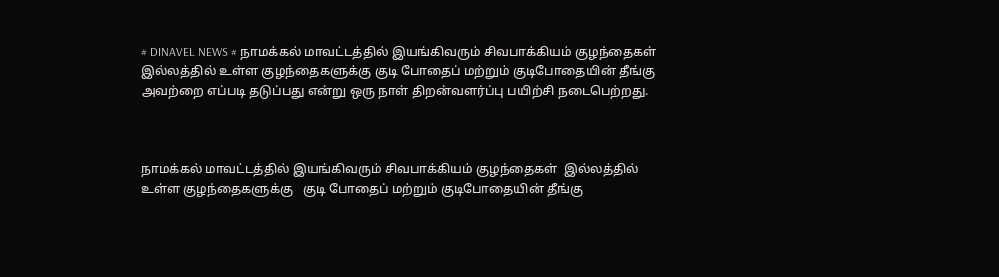# DINAVEL NEWS # நாமக்கல் மாவட்டத்தில் இயங்கிவரும் சிவபாக்கியம் குழந்தைகள் இல்லத்தில் உள்ள குழந்தைகளுக்கு குடி போதைப் மற்றும் குடிபோதையின் தீங்கு அவற்றை எப்படி தடுப்பது என்று ஒரு நாள் திறன்வளர்ப்பு பயிற்சி நடைபெற்றது.



நாமக்கல் மாவட்டத்தில் இயங்கிவரும் சிவபாக்கியம் குழந்தைகள்  இல்லத்தில் உள்ள குழந்தைகளுக்கு   குடி போதைப் மற்றும் குடிபோதையின் தீங்கு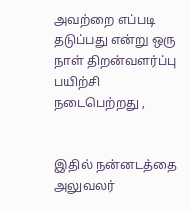அவற்றை எப்படி  தடுப்பது என்று ஒரு நாள் திறன்வளர்ப்பு பயிற்சி  நடைபெற்றது ,


இதில் நன்னடத்தை அலுவலர்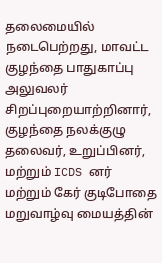தலைமையில் நடைபெற்றது, மாவட்ட குழந்தை பாதுகாப்பு அலுவலர் சிறப்புறையாற்றினார்,  குழந்தை நலக்குழு தலைவர், உறுப்பினர், மற்றும் ICDS னர் மற்றும் கேர் குடிபோதை மறுவாழ்வு மையத்தின்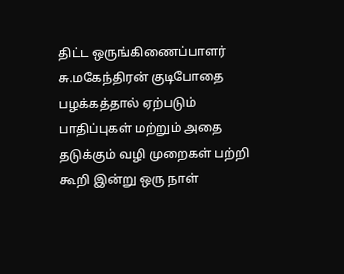திட்ட ஒருங்கிணைப்பாளர் சு.மகேந்திரன் குடிபோதை பழக்கத்தால் ஏற்படும் பாதிப்புகள் மற்றும் அதை தடுக்கும் வழி முறைகள் பற்றி  கூறி இன்று ஒரு நாள்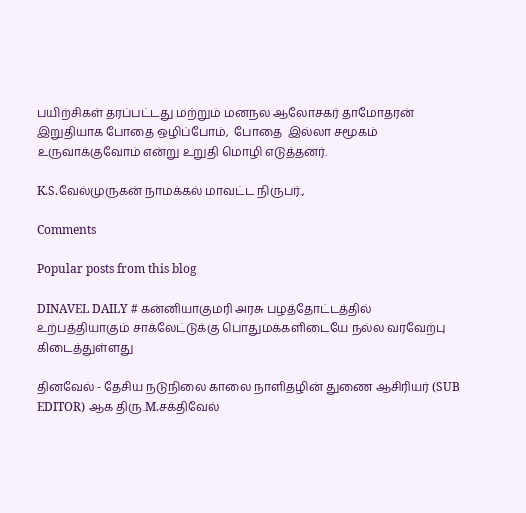பயிற்சிகள் தரப்பட்டது மற்றும் மனநல ஆலோசகர் தாமோதரன்   இறுதியாக போதை ஒழிப்போம்,  போதை  இல்லா சமூகம்  உருவாக்குவோம் என்று உறுதி மொழி எடுத்தனர்.

K.S.வேல்முருகன் நாமக்கல் மாவட்ட நிருபர்.,

Comments

Popular posts from this blog

DINAVEL DAILY # கன்னியாகுமரி அரசு பழத்தோட்டத்தில் உற்பத்தியாகும் சாக்லேட்டுக்கு பொதுமக்களிடையே நல்ல வரவேற்பு கிடைத்துள்ளது

தினவேல் - தேசிய நடுநிலை காலை நாளிதழின் துணை ஆசிரியர் (SUB EDITOR) ஆக திரு.M.சக்திவேல்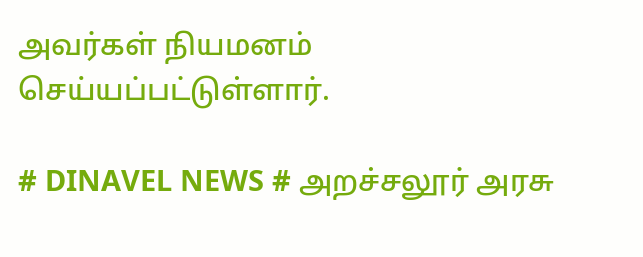அவர்கள் நியமனம் செய்யப்பட்டுள்ளார்.

# DINAVEL NEWS # அறச்சலூர் அரசு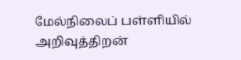மேல்நிலைப் பள்ளியில் அறிவுத்திறன்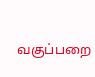வகுப்பறை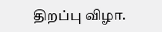திறப்பு விழா.